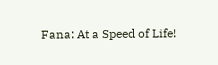Fana: At a Speed of Life!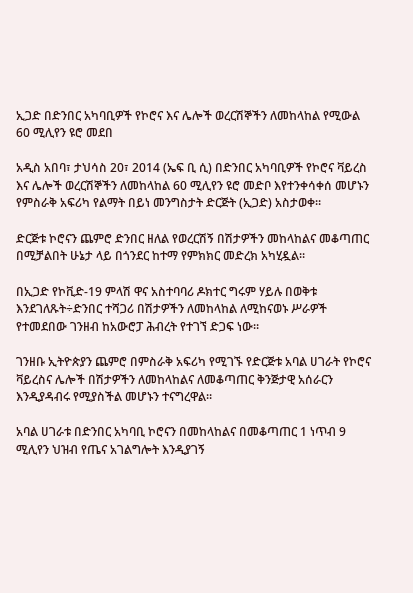ኢጋድ በድንበር አካባቢዎች የኮሮና እና ሌሎች ወረርሽኞችን ለመከላከል የሚውል 60 ሚሊየን ዩሮ መደበ

አዲስ አበባ፣ ታህሳስ 20፣ 2014 (ኤፍ ቢ ሲ) በድንበር አካባቢዎች የኮሮና ቫይረስ እና ሌሎች ወረርሽኞችን ለመከላከል 60 ሚሊየን ዩሮ መድቦ እየተንቀሳቀሰ መሆኑን የምስራቅ አፍሪካ የልማት በይነ መንግስታት ድርጅት (ኢጋድ) አስታወቀ።

ድርጅቱ ኮሮናን ጨምሮ ድንበር ዘለል የወረርሽኝ በሽታዎችን መከላከልና መቆጣጠር በሚቻልበት ሁኔታ ላይ በጎንደር ከተማ የምክክር መድረክ አካሂዷል።

በኢጋድ የኮቪድ-19 ምላሽ ዋና አስተባባሪ ዶክተር ግሩም ሃይሉ በወቅቱ እንደገለጹት÷ድንበር ተሻጋሪ በሽታዎችን ለመከላከል ለሚከናወኑ ሥራዎች የተመደበው ገንዘብ ከአውሮፓ ሕብረት የተገኘ ድጋፍ ነው።

ገንዘቡ ኢትዮጵያን ጨምሮ በምስራቅ አፍሪካ የሚገኙ የድርጅቱ አባል ሀገራት የኮሮና ቫይረስና ሌሎች በሽታዎችን ለመከላከልና ለመቆጣጠር ቅንጅታዊ አሰራርን እንዲያዳብሩ የሚያስችል መሆኑን ተናግረዋል።

አባል ሀገራቱ በድንበር አካባቢ ኮሮናን በመከላከልና በመቆጣጠር 1 ነጥብ 9 ሚሊየን ህዝብ የጤና አገልግሎት እንዲያገኝ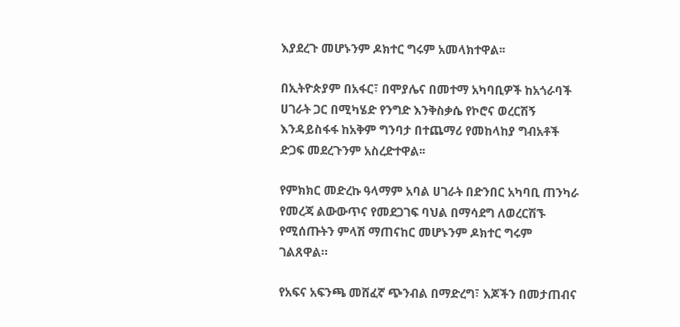እያደረጉ መሆኑንም ዶክተር ግሩም አመላክተዋል፡፡

በኢትዮጵያም በአፋር፣ በሞያሌና በመተማ አካባቢዎች ከአጎራባች ሀገራት ጋር በሚካሄድ የንግድ እንቅስቃሴ የኮሮና ወረርሽኝ እንዳይስፋፋ ከአቅም ግንባታ በተጨማሪ የመከላከያ ግብአቶች ድጋፍ መደረጉንም አስረድተዋል፡፡

የምክክር መድረኩ ዓላማም አባል ሀገራት በድንበር አካባቢ ጠንካራ የመረጃ ልውውጥና የመደጋገፍ ባህል በማሳደግ ለወረርሽኙ የሚሰጡትን ምላሽ ማጠናከር መሆኑንም ዶክተር ግሩም ገልጸዋል።

የአፍና አፍንጫ መሸፈኛ ጭንብል በማድረግ፣ እጆችን በመታጠብና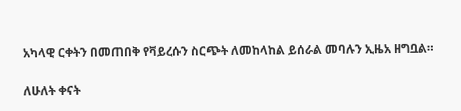አካላዊ ርቀትን በመጠበቅ የቫይረሱን ስርጭት ለመከላከል ይሰራል መባሉን ኢዜአ ዘግቧል።

ለሁለት ቀናት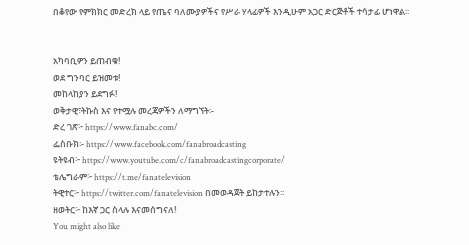በቆየው የምክክር መድረክ ላይ የጤና ባለሙያዎችና የሥራ ሃላፊዎች እንዲሁም አጋር ድርጅቶች ተሳታፊ ሆነዋል፡፡


አካባቢዎን ይጠብቁ!
ወደ ግንባር ይዝመቱ!
መከላከያን ይደግፉ!
ወቅታዊ፣ትኩስ እና የተሟሉ መረጃዎችን ለማግኘት፡-
ድረ ገጽ፦ https://www.fanabc.com/
ፌስቡክ፡- https://www.facebook.com/fanabroadcasting
ዩትዩብ፦ https://www.youtube.com/c/fanabroadcastingcorporate/
ቴሌግራም፦ https://t.me/fanatelevision
ትዊተር፦ https://twitter.com/fanatelevision በመወዳጀት ይከታተሉን፡፡
ዘወትር፦ ከእኛ ጋር ስላሉ እናመሰግናለ!
You might also like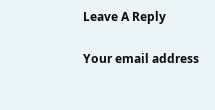Leave A Reply

Your email address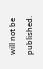will not be published.